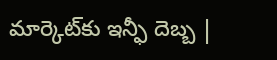మార్కెట్‌కు ఇన్ఫీ దెబ్బ |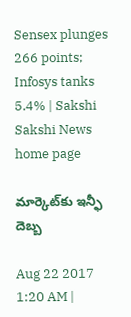Sensex plunges 266 points; Infosys tanks 5.4% | Sakshi
Sakshi News home page

మార్కెట్‌కు ఇన్ఫీ దెబ్బ

Aug 22 2017 1:20 AM |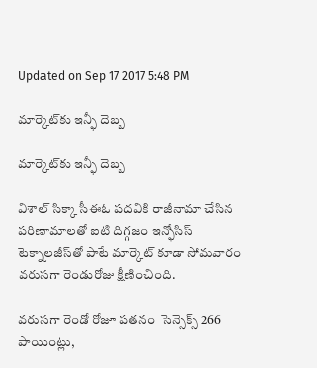Updated on Sep 17 2017 5:48 PM

మార్కెట్‌కు ఇన్ఫీ దెబ్బ

మార్కెట్‌కు ఇన్ఫీ దెబ్బ

విశాల్‌ సిక్కా సీఈఓ పదవికి రాజీనామా చేసిన పరిణామాలతో ఐటి దిగ్గజం ఇన్ఫోసిస్‌ టెక్నాలజీస్‌తో పాటే మార్కెట్‌ కూడా సోమవారం వరుసగా రెండురోజు క్షీణించింది.

వరుసగా రెండో రోజూ పతనం  సెన్సెక్స్‌ 266 పాయింట్లు,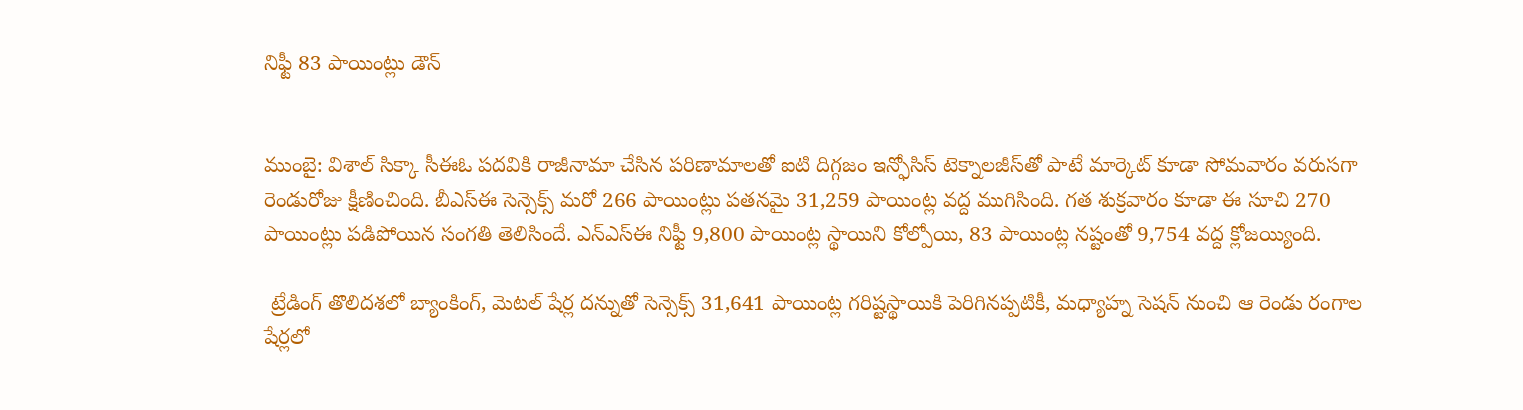నిఫ్టీ 83 పాయింట్లు డౌన్‌


ముంబై: విశాల్‌ సిక్కా సీఈఓ పదవికి రాజీనామా చేసిన పరిణామాలతో ఐటి దిగ్గజం ఇన్ఫోసిస్‌ టెక్నాలజీస్‌తో పాటే మార్కెట్‌ కూడా సోమవారం వరుసగా రెండురోజు క్షీణించింది. బీఎస్‌ఈ సెన్సెక్స్‌ మరో 266 పాయింట్లు పతనమై 31,259 పాయింట్ల వద్ద ముగిసింది. గత శుక్రవారం కూడా ఈ సూచి 270 పాయింట్లు పడిపోయిన సంగతి తెలిసిందే. ఎన్‌ఎస్‌ఈ నిఫ్టీ 9,800 పాయింట్ల స్థాయిని కోల్పోయి, 83 పాయింట్ల నష్టంతో 9,754 వద్ద క్లోజయ్యింది.

 ట్రేడింగ్‌ తొలిదశలో బ్యాంకింగ్, మెటల్‌ షేర్ల దన్నుతో సెన్సెక్స్‌ 31,641 పాయింట్ల గరిష్టస్థాయికి పెరిగినప్పటికీ, మధ్యాహ్న సెషన్‌ నుంచి ఆ రెండు రంగాల షేర్లలో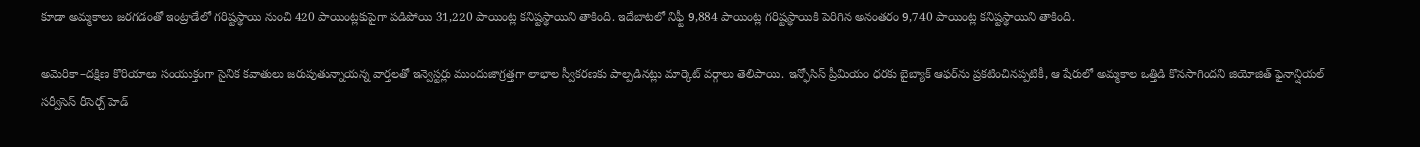కూడా అమ్మకాలు జరగడంతో ఇంట్రాడేలో గరిష్టస్థాయి నుంచి 420 పాయింట్లకుపైగా పడిపోయి 31,220 పాయింట్ల కనిష్టస్థాయిని తాకింది. ఇదేబాటలో నిఫ్టీ 9,884 పాయింట్ల గరిష్టస్థాయికి పెరిగిన అనంతరం 9,740 పాయింట్ల కనిష్టస్థాయిని తాకింది.

అమెరికా–దక్షిణ కొరియాలు సంయుక్తంగా సైనిక కవాతులు జరుపుతున్నాయన్న వార్తలతో ఇన్వెస్టర్లు ముందుజాగ్రత్తగా లాభాల స్వీకరణకు పాల్పడినట్లు మార్కెట్‌ వర్గాలు తెలిపాయి. ఇన్ఫోసిస్‌ ప్రీమియం ధరకు బైబ్యాక్‌ ఆఫర్‌ను ప్రకటించినప్పటికీ, ఆ షేరులో అమ్మకాల ఒత్తిడి కొనసాగిందని జియోజిత్‌ ఫైనాన్షియల్‌ సర్వీసెస్‌ రీసెర్చ్‌ హెడ్‌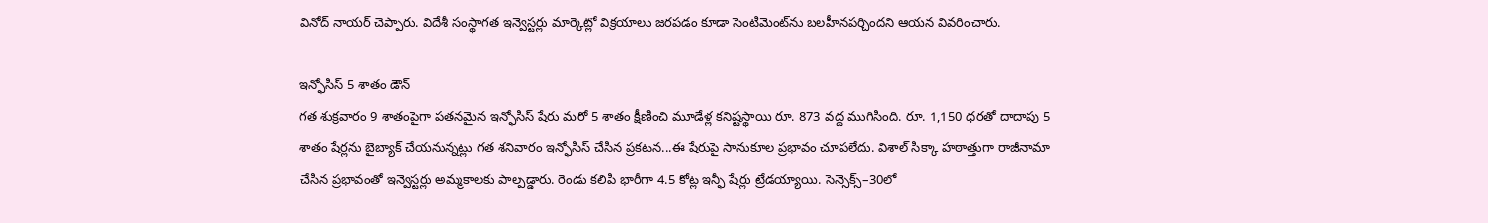వినోద్‌ నాయర్‌ చెప్పారు. విదేశీ సంస్థాగత ఇన్వెస్టర్లు మార్కెట్లో విక్రయాలు జరపడం కూడా సెంటిమెంట్‌ను బలహీనపర్చిందని ఆయన వివరించారు.

ఇన్ఫోసిస్‌ 5 శాతం డౌన్‌
గత శుక్రవారం 9 శాతంపైగా పతనమైన ఇన్ఫోసిస్‌ షేరు మరో 5 శాతం క్షీణించి మూడేళ్ల కనిష్టస్థాయి రూ. 873 వద్ద ముగిసింది. రూ. 1,150 ధరతో దాదాపు 5 శాతం షేర్లను బైబ్యాక్‌ చేయనున్నట్లు గత శనివారం ఇన్ఫోసిస్‌ చేసిన ప్రకటన...ఈ షేరుపై సానుకూల ప్రభావం చూపలేదు. విశాల్‌ సిక్కా హఠాత్తుగా రాజీనామా చేసిన ప్రభావంతో ఇన్వెస్టర్లు అమ్మకాలకు పాల్పడ్డారు. రెండు కలిపి భారీగా 4.5 కోట్ల ఇన్ఫీ షేర్లు ట్రేడయ్యాయి. సెన్సెక్స్‌–30లో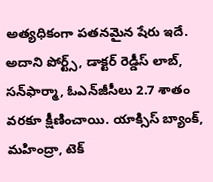అత్యధికంగా పతనమైన షేరు ఇదే. అదాని పోర్ట్స్, డాక్టర్‌ రెడ్డీస్‌ లాబ్, సన్‌ఫార్మా, ఓఎన్‌జీసీలు 2.7 శాతం వరకూ క్షీణించాయి. యాక్సిస్‌ బ్యాంక్, మహింద్రా, టెక్‌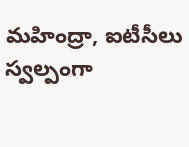మహింద్రా, ఐటీసీలు స్వల్పంగా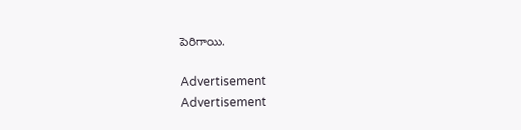పెరిగాయి.

Advertisement
Advertisement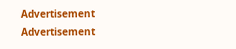Advertisement
Advertisement